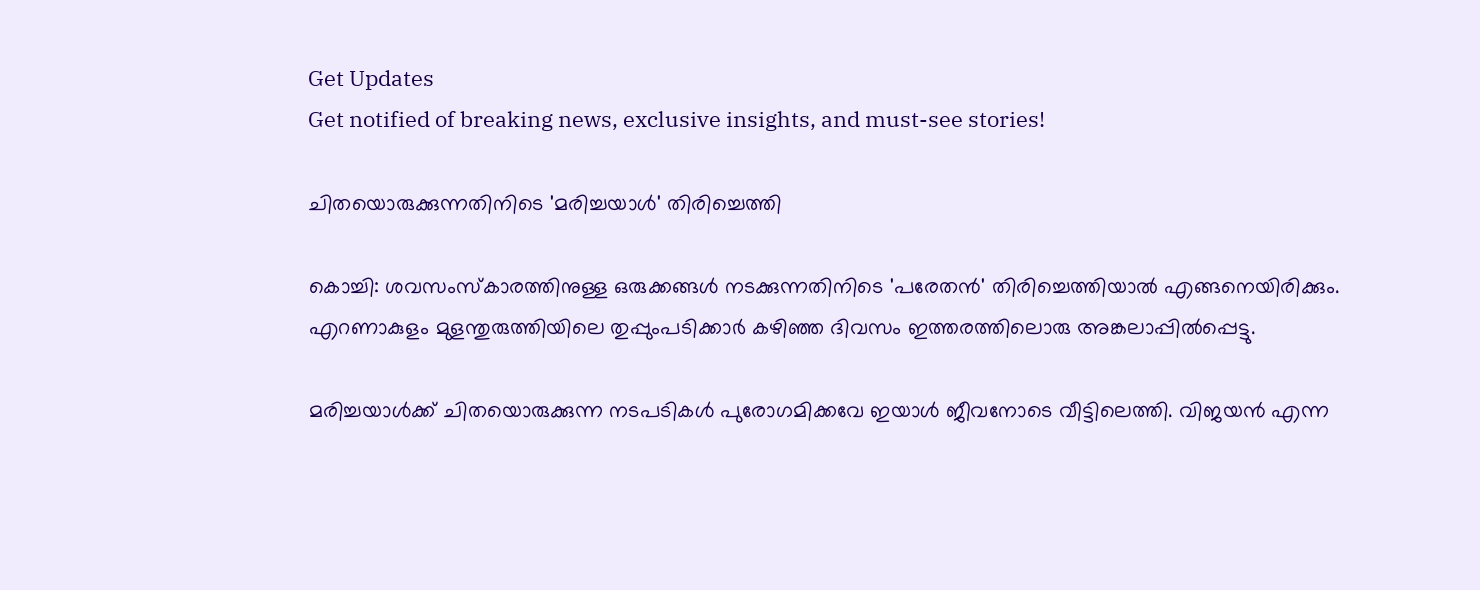Get Updates
Get notified of breaking news, exclusive insights, and must-see stories!

ചിതയൊരുക്കുന്നതിനിടെ 'മരിച്ചയാള്‍' തിരിച്ചെത്തി

കൊച്ചി: ശവസംസ്‌കാരത്തിനുള്ള ഒരുക്കങ്ങള്‍ നടക്കുന്നതിനിടെ 'പരേതന്‍' തിരിച്ചെത്തിയാല്‍ എങ്ങനെയിരിക്കും. എറണാകുളം മുളന്തുരുത്തിയിലെ തുപ്പുംപടിക്കാര്‍ കഴിഞ്ഞ ദിവസം ഇത്തരത്തിലൊരു അങ്കലാപ്പില്‍പ്പെട്ടു.

മരിച്ചയാള്‍ക്ക് ചിതയൊരുക്കുന്ന നടപടികള്‍ പുരോഗമിക്കവേ ഇയാള്‍ ജീവനോടെ വീട്ടിലെത്തി. വിജയന്‍ എന്ന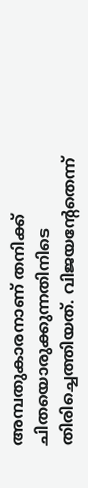അമ്പതുകാരനാണ് തനിക്ക് ചിതയൊരുക്കുന്നതിനിടെ തിരിച്ചെത്തിയത്. വിജയന്റേതെന്ന്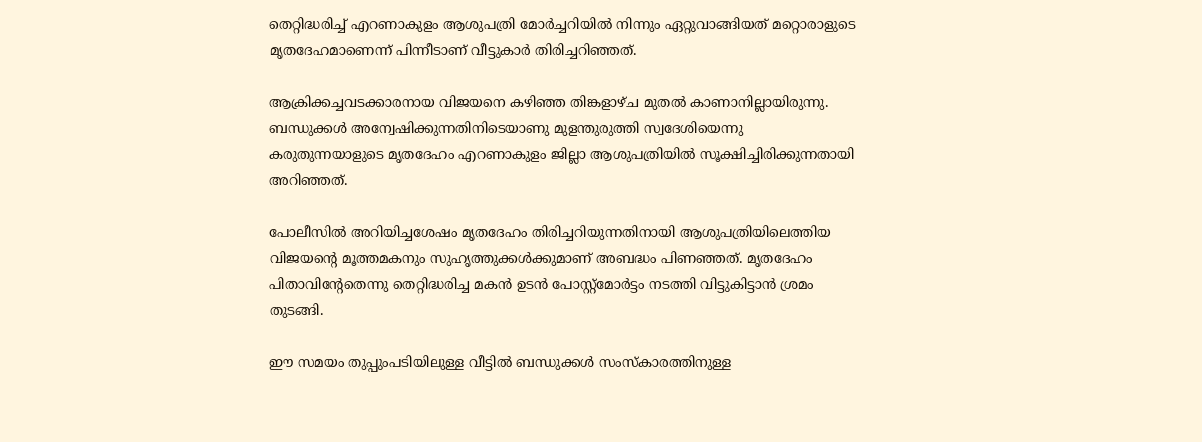തെറ്റിദ്ധരിച്ച് എറണാകുളം ആശുപത്രി മോര്‍ച്ചറിയില്‍ നിന്നും ഏറ്റുവാങ്ങിയത് മറ്റൊരാളുടെ മൃതദേഹമാണെന്ന് പിന്നീടാണ് വീട്ടുകാര്‍ തിരിച്ചറിഞ്ഞത്.

ആക്രിക്കച്ചവടക്കാരനായ വിജയനെ കഴിഞ്ഞ തിങ്കളാഴ്ച മുതല്‍ കാണാനില്ലായിരുന്നു. ബന്ധുക്കള്‍ അന്വേഷിക്കുന്നതിനിടെയാണു മുളന്തുരുത്തി സ്വദേശിയെന്നു കരുതുന്നയാളുടെ മൃതദേഹം എറണാകുളം ജില്ലാ ആശുപത്രിയില്‍ സൂക്ഷിച്ചിരിക്കുന്നതായി അറിഞ്ഞത്.

പോലീസില്‍ അറിയിച്ചശേഷം മൃതദേഹം തിരിച്ചറിയുന്നതിനായി ആശുപത്രിയിലെത്തിയ വിജയന്റെ മൂത്തമകനും സുഹൃത്തുക്കള്‍ക്കുമാണ് അബദ്ധം പിണഞ്ഞത്. മൃതദേഹം പിതാവിന്റേതെന്നു തെറ്റിദ്ധരിച്ച മകന്‍ ഉടന്‍ പോസ്റ്റ്‌മോര്‍ട്ടം നടത്തി വിട്ടുകിട്ടാന്‍ ശ്രമം തുടങ്ങി.

ഈ സമയം തുപ്പുംപടിയിലുള്ള വീട്ടില്‍ ബന്ധുക്കള്‍ സംസ്‌കാരത്തിനുള്ള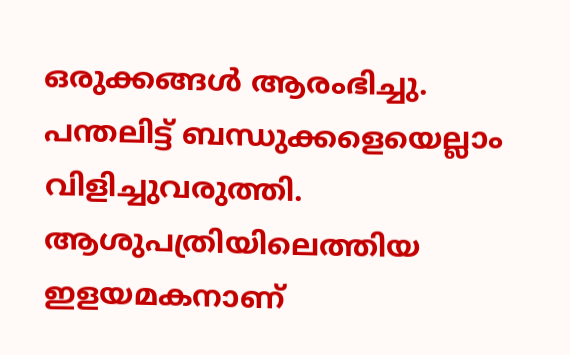ഒരുക്കങ്ങള്‍ ആരംഭിച്ചു. പന്തലിട്ട് ബന്ധുക്കളെയെല്ലാം വിളിച്ചുവരുത്തി. ആശുപത്രിയിലെത്തിയ ഇളയമകനാണ്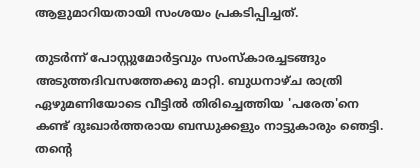ആളുമാറിയതായി സംശയം പ്രകടിപ്പിച്ചത്.

തുടര്‍ന്ന് പോസ്റ്റുമോര്‍ട്ടവും സംസ്‌കാരച്ചടങ്ങും അടുത്തദിവസത്തേക്കു മാറ്റി. ബുധനാഴ്ച രാത്രി ഏഴുമണിയോടെ വീട്ടില്‍ തിരിച്ചെത്തിയ 'പരേത'നെ കണ്ട് ദുഃഖാര്‍ത്തരായ ബന്ധുക്കളും നാട്ടുകാരും ഞെട്ടി. തന്റെ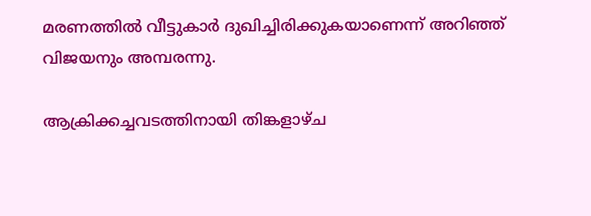മരണത്തില്‍ വീട്ടുകാര്‍ ദുഖിച്ചിരിക്കുകയാണെന്ന് അറിഞ്ഞ് വിജയനും അമ്പരന്നു.

ആക്രിക്കച്ചവടത്തിനായി തിങ്കളാഴ്ച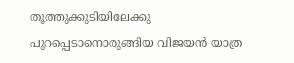തൂത്തുക്കുടിയിലേക്കു പുറപ്പെടാനൊരുങ്ങിയ വിജയന്‍ യാത്ര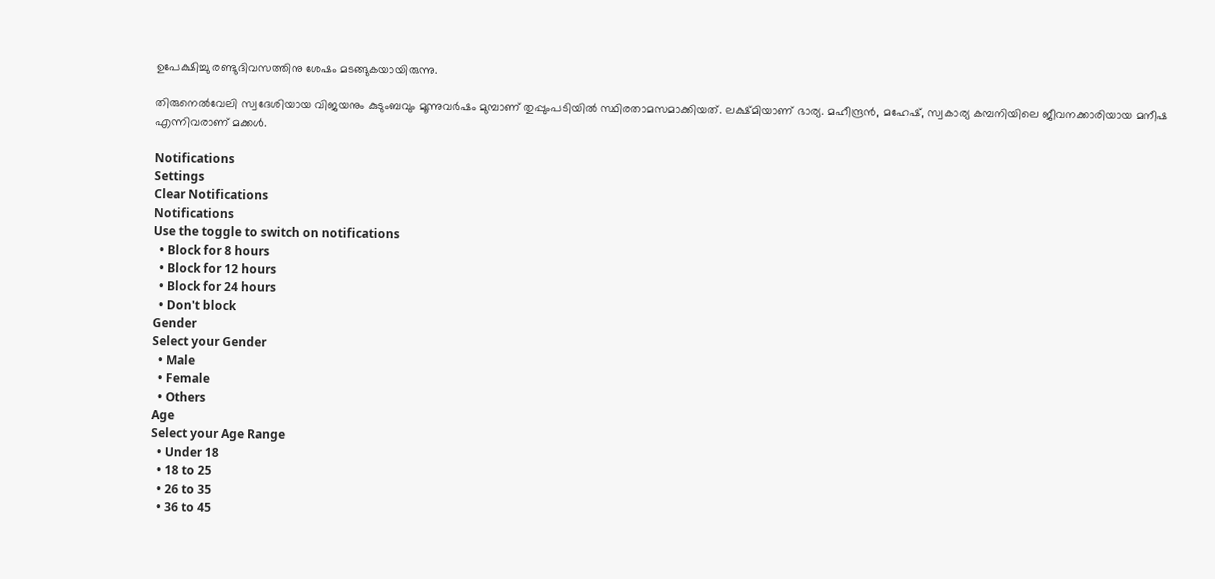ഉപേക്ഷിച്ചു രണ്ടുദിവസത്തിനു ശേഷം മടങ്ങുകയായിരുന്നു.

തിരുനെല്‍വേലി സ്വദേശിയായ വിജയനും കുടുംബവും മൂന്നുവര്‍ഷം മുമ്പാണ് തുപ്പുംപടിയില്‍ സ്ഥിരതാമസമാക്കിയത്. ലക്ഷ്മിയാണ് ഭാര്യ. മഹീന്ദ്രന്‍, മഹേഷ്, സ്വകാര്യ കമ്പനിയിലെ ജീവനക്കാരിയായ മനീഷ എന്നിവരാണ് മക്കള്‍.

Notifications
Settings
Clear Notifications
Notifications
Use the toggle to switch on notifications
  • Block for 8 hours
  • Block for 12 hours
  • Block for 24 hours
  • Don't block
Gender
Select your Gender
  • Male
  • Female
  • Others
Age
Select your Age Range
  • Under 18
  • 18 to 25
  • 26 to 35
  • 36 to 45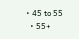• 45 to 55
  • 55+